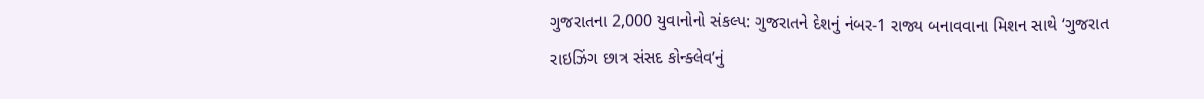ગુજરાતના 2,000 યુવાનોનો સંકલ્પ: ગુજરાતને દેશનું નંબર-1 રાજ્ય બનાવવાના મિશન સાથે ‘ગુજરાત રાઇઝિંગ છાત્ર સંસદ કોન્ક્લેવ’નું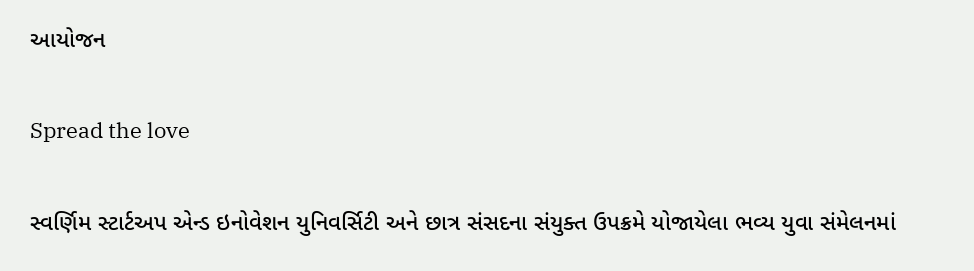આયોજન

Spread the love

સ્વર્ણિમ સ્ટાર્ટઅપ એન્ડ ઇનોવેશન યુનિવર્સિટી અને છાત્ર સંસદના સંયુક્ત ઉપક્રમે યોજાયેલા ભવ્ય યુવા સંમેલનમાં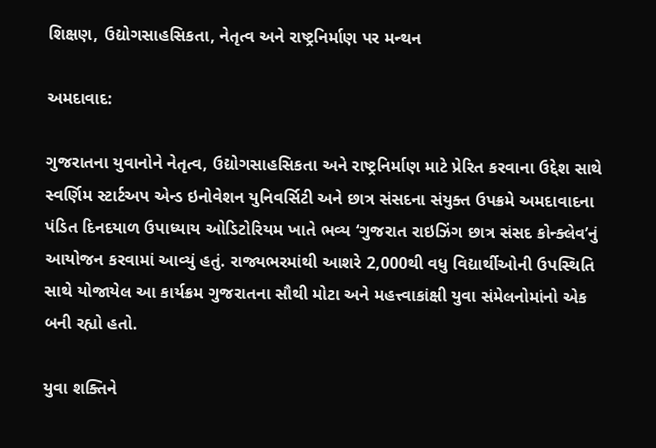શિક્ષણ, ઉદ્યોગસાહસિકતા, નેતૃત્વ અને રાષ્ટ્રનિર્માણ પર મન્થન

અમદાવાદ:

ગુજરાતના યુવાનોને નેતૃત્વ, ઉદ્યોગસાહસિકતા અને રાષ્ટ્રનિર્માણ માટે પ્રેરિત કરવાના ઉદ્દેશ સાથે સ્વર્ણિમ સ્ટાર્ટઅપ એન્ડ ઇનોવેશન યુનિવર્સિટી અને છાત્ર સંસદના સંયુક્ત ઉપક્રમે અમદાવાદના પંડિત દિનદયાળ ઉપાધ્યાય ઓડિટોરિયમ ખાતે ભવ્ય ‘ગુજરાત રાઇઝિંગ છાત્ર સંસદ કોન્ક્લેવ’નું આયોજન કરવામાં આવ્યું હતું. રાજ્યભરમાંથી આશરે 2,000થી વધુ વિદ્યાર્થીઓની ઉપસ્થિતિ સાથે યોજાયેલ આ કાર્યક્રમ ગુજરાતના સૌથી મોટા અને મહત્ત્વાકાંક્ષી યુવા સંમેલનોમાંનો એક બની રહ્યો હતો.

યુવા શક્તિને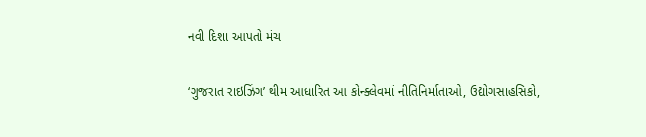નવી દિશા આપતો મંચ

‘ગુજરાત રાઇઝિંગ’ થીમ આધારિત આ કોન્ક્લેવમાં નીતિનિર્માતાઓ, ઉદ્યોગસાહસિકો,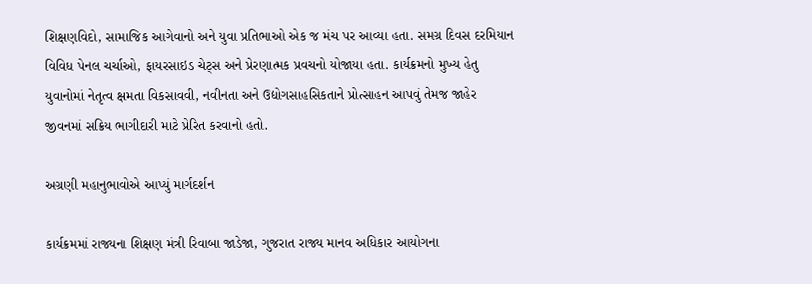શિક્ષણવિદો, સામાજિક આગેવાનો અને યુવા પ્રતિભાઓ એક જ મંચ પર આવ્યા હતા. સમગ્ર દિવસ દરમિયાન વિવિધ પેનલ ચર્ચાઓ, ફાયરસાઇડ ચેટ્સ અને પ્રેરણાત્મક પ્રવચનો યોજાયા હતા. કાર્યક્રમનો મુખ્ય હેતુ યુવાનોમાં નેતૃત્વ ક્ષમતા વિકસાવવી, નવીનતા અને ઉદ્યોગસાહસિકતાને પ્રોત્સાહન આપવું તેમજ જાહેર જીવનમાં સક્રિય ભાગીદારી માટે પ્રેરિત કરવાનો હતો.

અગ્રણી મહાનુભાવોએ આપ્યું માર્ગદર્શન

કાર્યક્રમમાં રાજ્યના શિક્ષણ મંત્રી રિવાબા જાડેજા, ગુજરાત રાજ્ય માનવ અધિકાર આયોગના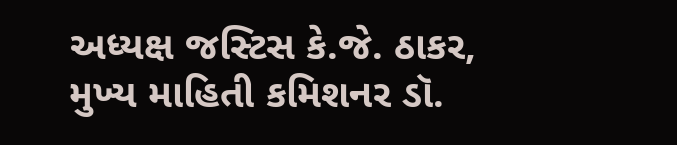અધ્યક્ષ જસ્ટિસ કે.જે. ઠાકર, મુખ્ય માહિતી કમિશનર ડૉ.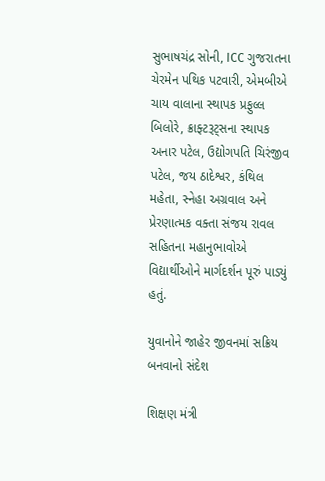સુભાષચંદ્ર સોની, ICC ગુજરાતના ચેરમેન પથિક પટવારી, એમબીએ ચાય વાલાના સ્થાપક પ્રફુલ્લ બિલોરે, ક્રાફ્ટરૂટ્સના સ્થાપક અનાર પટેલ, ઉદ્યોગપતિ ચિરંજીવ પટેલ, જય ઠાદેશ્વર, કંથિલ મહેતા, સ્નેહા અગ્રવાલ અને પ્રેરણાત્મક વક્તા સંજય રાવલ સહિતના મહાનુભાવોએ વિદ્યાર્થીઓને માર્ગદર્શન પૂરું પાડ્યું હતું.

યુવાનોને જાહેર જીવનમાં સક્રિય બનવાનો સંદેશ

શિક્ષણ મંત્રી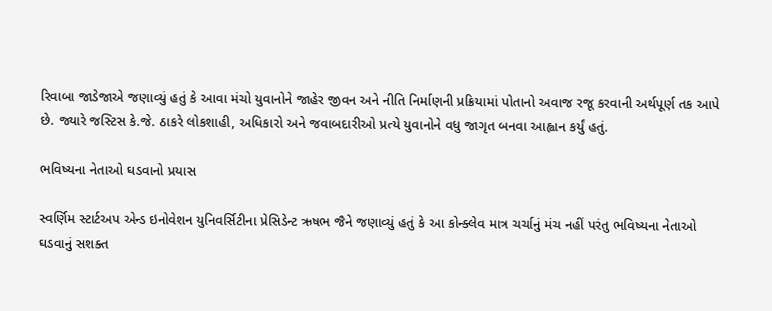રિવાબા જાડેજાએ જણાવ્યું હતું કે આવા મંચો યુવાનોને જાહેર જીવન અને નીતિ નિર્માણની પ્રક્રિયામાં પોતાનો અવાજ રજૂ કરવાની અર્થપૂર્ણ તક આપે છે. જ્યારે જસ્ટિસ કે.જે. ઠાકરે લોકશાહી, અધિકારો અને જવાબદારીઓ પ્રત્યે યુવાનોને વધુ જાગૃત બનવા આહ્વાન કર્યું હતું.

ભવિષ્યના નેતાઓ ઘડવાનો પ્રયાસ

સ્વર્ણિમ સ્ટાર્ટઅપ એન્ડ ઇનોવેશન યુનિવર્સિટીના પ્રેસિડેન્ટ ઋષભ જૈને જણાવ્યું હતું કે આ કોન્ક્લેવ માત્ર ચર્ચાનું મંચ નહીં પરંતુ ભવિષ્યના નેતાઓ ઘડવાનું સશક્ત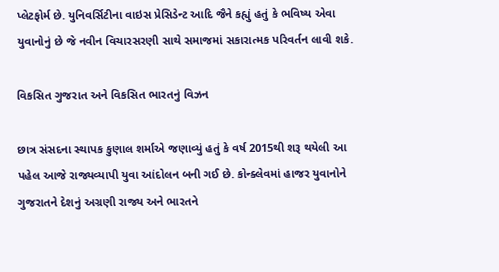પ્લેટફોર્મ છે. યુનિવર્સિટીના વાઇસ પ્રેસિડેન્ટ આદિ જૈને કહ્યું હતું કે ભવિષ્ય એવા યુવાનોનું છે જે નવીન વિચારસરણી સાથે સમાજમાં સકારાત્મક પરિવર્તન લાવી શકે.

વિકસિત ગુજરાત અને વિકસિત ભારતનું વિઝન

છાત્ર સંસદના સ્થાપક કુણાલ શર્માએ જણાવ્યું હતું કે વર્ષ 2015થી શરૂ થયેલી આ પહેલ આજે રાજ્યવ્યાપી યુવા આંદોલન બની ગઈ છે. કોન્ક્લેવમાં હાજર યુવાનોને ગુજરાતને દેશનું અગ્રણી રાજ્ય અને ભારતને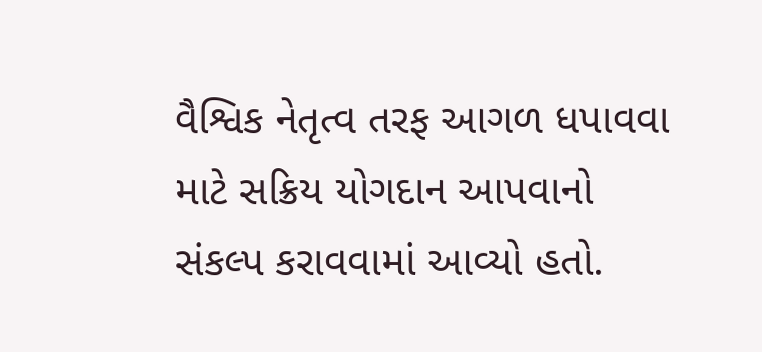વૈશ્વિક નેતૃત્વ તરફ આગળ ધપાવવા માટે સક્રિય યોગદાન આપવાનો સંકલ્પ કરાવવામાં આવ્યો હતો.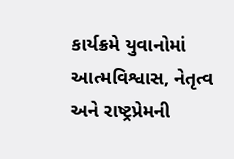કાર્યક્રમે યુવાનોમાં આત્મવિશ્વાસ, નેતૃત્વ અને રાષ્ટ્રપ્રેમની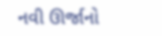નવી ઊર્જાનો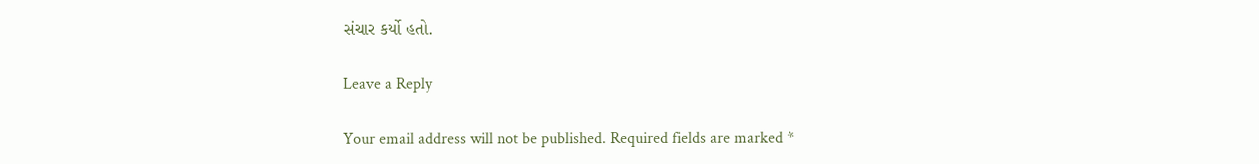સંચાર કર્યો હતો.

Leave a Reply

Your email address will not be published. Required fields are marked *